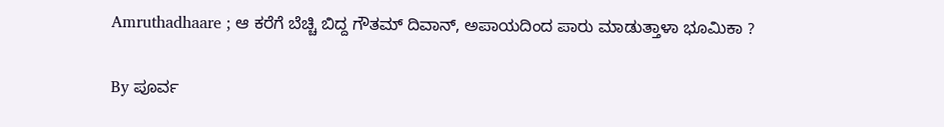Amruthadhaare ; ಆ ಕರೆಗೆ ಬೆಚ್ಚಿ ಬಿದ್ದ ಗೌತಮ್ ದಿವಾನ್, ಅಪಾಯದಿಂದ ಪಾರು ಮಾಡುತ್ತಾಳಾ ಭೂಮಿಕಾ ?

By ಪೂರ್ವ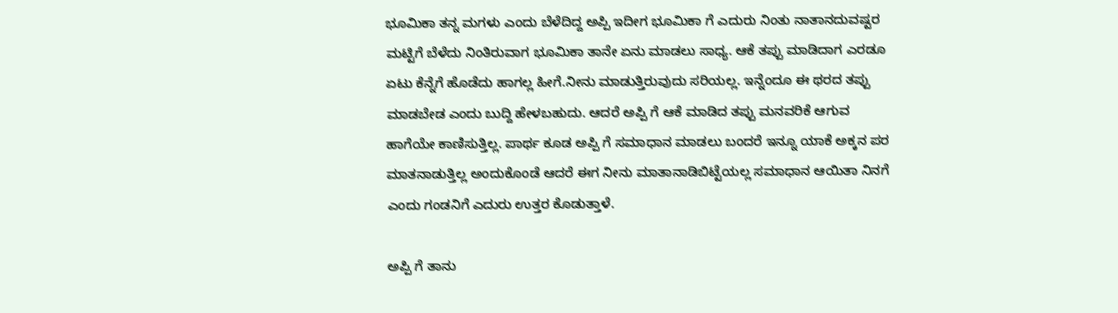ಭೂಮಿಕಾ ತನ್ನ ಮಗಳು ಎಂದು ಬೆಳೆದಿದ್ದ ಅಪ್ಪಿ ಇದೀಗ ಭೂಮಿಕಾ ಗೆ ಎದುರು ನಿಂತು ನಾತಾನದುವಷ್ಟರ ಮಟ್ಟಿಗೆ ಬೆಳೆದು ನಿಂತಿರುವಾಗ ಭೂಮಿಕಾ ತಾನೇ ಏನು ಮಾಡಲು ಸಾಧ್ಯ. ಆಕೆ ತಪ್ಪು ಮಾಡಿದಾಗ ಎರಡೂ ಏಟು ಕೆನ್ನೆಗೆ ಹೊಡೆದು ಹಾಗಲ್ಲ ಹೀಗೆ.ನೀನು ಮಾಡುತ್ತಿರುವುದು ಸರಿಯಲ್ಲ. ಇನ್ನೆಂದೂ ಈ ಥರದ ತಪ್ಪು ಮಾಡಬೇಡ ಎಂದು ಬುದ್ದಿ ಹೇಳಬಹುದು. ಆದರೆ ಅಪ್ಪಿ ಗೆ ಆಕೆ ಮಾಡಿದ ತಪ್ಪು ಮನವರಿಕೆ ಆಗುವ ಹಾಗೆಯೇ ಕಾಣಿಸುತ್ತಿಲ್ಲ. ಪಾರ್ಥ ಕೂಡ ಅಪ್ಪಿ ಗೆ ಸಮಾಧಾನ ಮಾಡಲು ಬಂದರೆ ಇನ್ನೂ ಯಾಕೆ ಅಕ್ಕನ ಪರ ಮಾತನಾಡುತ್ತಿಲ್ಲ ಅಂದುಕೊಂಡೆ ಆದರೆ ಈಗ ನೀನು ಮಾತಾನಾಡಿಬಿಟ್ಟೆಯಲ್ಲ ಸಮಾಧಾನ ಆಯಿತಾ ನಿನಗೆ ಎಂದು ಗಂಡನಿಗೆ ಎದುರು ಉತ್ತರ ಕೊಡುತ್ತಾಳೆ.

ಅಪ್ಪಿ ಗೆ ತಾನು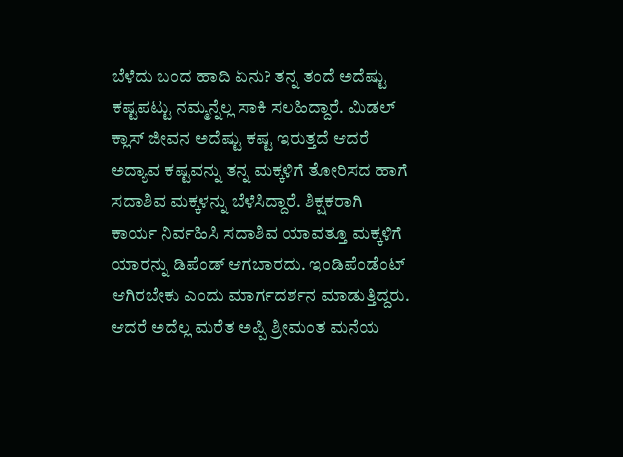ಬೆಳೆದು ಬಂದ ಹಾದಿ ಏನು? ತನ್ನ ತಂದೆ ಅದೆಷ್ಟು ಕಷ್ಟಪಟ್ಟು ನಮ್ಮನ್ನೆಲ್ಲ ಸಾಕಿ ಸಲಹಿದ್ದಾರೆ. ಮಿಡಲ್ ಕ್ಲಾಸ್ ಜೀವನ ಅದೆಷ್ಟು ಕಷ್ಟ ಇರುತ್ತದೆ ಆದರೆ ಅದ್ಯಾವ ಕಷ್ಟವನ್ನು ತನ್ನ ಮಕ್ಕಳಿಗೆ ತೋರಿಸದ ಹಾಗೆ ಸದಾಶಿವ ಮಕ್ಕಳನ್ನು ಬೆಳೆಸಿದ್ದಾರೆ. ಶಿಕ್ಷಕರಾಗಿ ಕಾರ್ಯ ನಿರ್ವಹಿಸಿ ಸದಾಶಿವ ಯಾವತ್ತೂ ಮಕ್ಕಳಿಗೆ ಯಾರನ್ನು ಡಿಪೆಂಡ್ ಆಗಬಾರದು. ಇಂಡಿಪೆಂಡೆಂಟ್ ಆಗಿರಬೇಕು ಎಂದು ಮಾರ್ಗದರ್ಶನ ಮಾಡುತ್ತಿದ್ದರು. ಆದರೆ ಅದೆಲ್ಲ ಮರೆತ ಅಪ್ಪಿ ಶ್ರೀಮಂತ ಮನೆಯ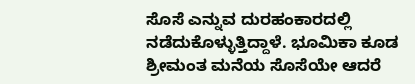ಸೊಸೆ ಎನ್ನುವ ದುರಹಂಕಾರದಲ್ಲಿ ನಡೆದುಕೊಳ್ಳುತ್ತಿದ್ದಾಳೆ. ಭೂಮಿಕಾ ಕೂಡ ಶ್ರೀಮಂತ ಮನೆಯ ಸೊಸೆಯೇ ಆದರೆ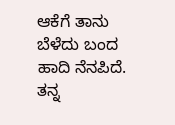ಆಕೆಗೆ ತಾನು ಬೆಳೆದು ಬಂದ ಹಾದಿ ನೆನಪಿದೆ. ತನ್ನ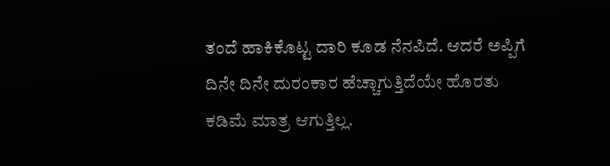ತಂದೆ ಹಾಕಿಕೊಟ್ಟ ದಾರಿ ಕೂಡ ನೆನಪಿದೆ. ಆದರೆ ಅಪ್ಪಿಗೆ ದಿನೇ ದಿನೇ ದುರಂಕಾರ ಹೆಚ್ಚಾಗುತ್ತಿದೆಯೇ ಹೊರತು ಕಡಿಮೆ ಮಾತ್ರ ಆಗುತ್ತಿಲ್ಲ.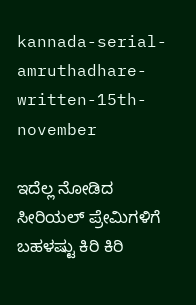kannada-serial-amruthadhare-written-15th-november

ಇದೆಲ್ಲ ನೋಡಿದ ಸೀರಿಯಲ್ ಪ್ರೇಮಿಗಳಿಗೆ ಬಹಳಷ್ಟು ಕಿರಿ ಕಿರಿ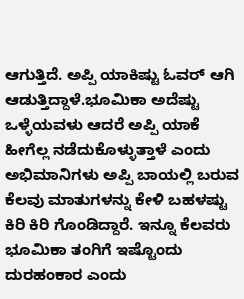ಆಗುತ್ತಿದೆ. ಅಪ್ಪಿ ಯಾಕಿಷ್ಟು ಓವರ್ ಆಗಿ ಆಡುತ್ತಿದ್ದಾಳೆ.ಭೂಮಿಕಾ ಅದೆಷ್ಟು ಒಳ್ಳೆಯವಳು ಆದರೆ ಅಪ್ಪಿ ಯಾಕೆ ಹೀಗೆಲ್ಲ ನಡೆದುಕೊಳ್ಳುತ್ತಾಳೆ ಎಂದು ಅಭಿಮಾನಿಗಳು ಅಪ್ಪಿ ಬಾಯಲ್ಲಿ ಬರುವ ಕೆಲವು ಮಾತುಗಳನ್ನು ಕೇಳಿ ಬಹಳಷ್ಟು ಕಿರಿ ಕಿರಿ ಗೊಂಡಿದ್ದಾರೆ. ಇನ್ನೂ ಕೆಲವರು ಭೂಮಿಕಾ ತಂಗಿಗೆ ಇಷ್ಟೊಂದು ದುರಹಂಕಾರ ಎಂದು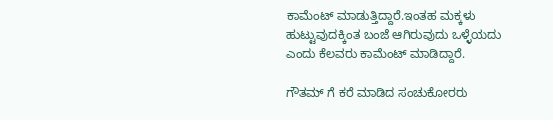ಕಾಮೆಂಟ್ ಮಾಡುತ್ತಿದ್ದಾರೆ.ಇಂತಹ ಮಕ್ಕಳು ಹುಟ್ಟುವುದಕ್ಕಿಂತ ಬಂಜೆ ಆಗಿರುವುದು ಒಳ್ಳೆಯದು ಎಂದು ಕೆಲವರು ಕಾಮೆಂಟ್ ಮಾಡಿದ್ದಾರೆ.

ಗೌತಮ್ ಗೆ ಕರೆ ಮಾಡಿದ ಸಂಚುಕೋರರು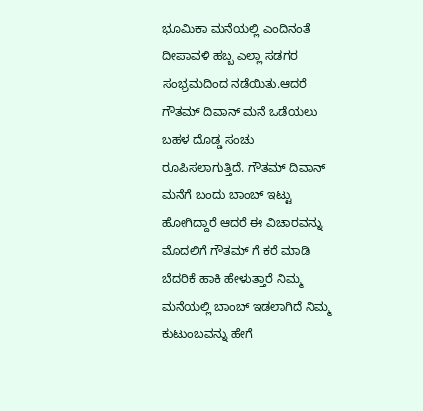ಭೂಮಿಕಾ ಮನೆಯಲ್ಲಿ ಎಂದಿನಂತೆ ದೀಪಾವಳಿ ಹಬ್ಬ ಎಲ್ಲಾ ಸಡಗರ ಸಂಭ್ರಮದಿಂದ ನಡೆಯಿತು.ಆದರೆ ಗೌತಮ್ ದಿವಾನ್ ಮನೆ ಒಡೆಯಲು ಬಹಳ ದೊಡ್ಡ ಸಂಚು ರೂಪಿಸಲಾಗುತ್ತಿದೆ. ಗೌತಮ್ ದಿವಾನ್ ಮನೆಗೆ ಬಂದು ಬಾಂಬ್ ಇಟ್ಟು ಹೋಗಿದ್ದಾರೆ ಆದರೆ ಈ ವಿಚಾರವನ್ನು ಮೊದಲಿಗೆ ಗೌತಮ್ ಗೆ ಕರೆ ಮಾಡಿ ಬೆದರಿಕೆ ಹಾಕಿ ಹೇಳುತ್ತಾರೆ ನಿಮ್ಮ ಮನೆಯಲ್ಲಿ ಬಾಂಬ್ ಇಡಲಾಗಿದೆ ನಿಮ್ಮ ಕುಟುಂಬವನ್ನು ಹೇಗೆ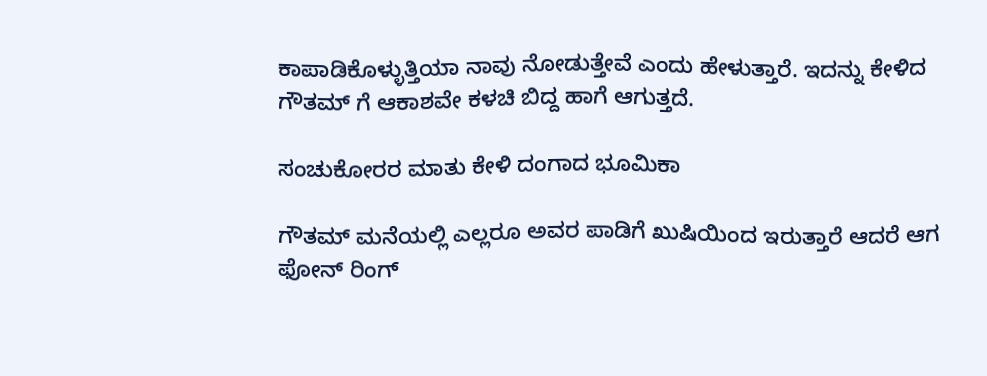ಕಾಪಾಡಿಕೊಳ್ಳುತ್ತಿಯಾ ನಾವು ನೋಡುತ್ತೇವೆ ಎಂದು ಹೇಳುತ್ತಾರೆ. ಇದನ್ನು ಕೇಳಿದ ಗೌತಮ್ ಗೆ ಆಕಾಶವೇ ಕಳಚಿ ಬಿದ್ದ ಹಾಗೆ ಆಗುತ್ತದೆ.

ಸಂಚುಕೋರರ ಮಾತು ಕೇಳಿ ದಂಗಾದ ಭೂಮಿಕಾ

ಗೌತಮ್ ಮನೆಯಲ್ಲಿ ಎಲ್ಲರೂ ಅವರ ಪಾಡಿಗೆ ಖುಷಿಯಿಂದ ಇರುತ್ತಾರೆ ಆದರೆ ಆಗ ಫೋನ್ ರಿಂಗ್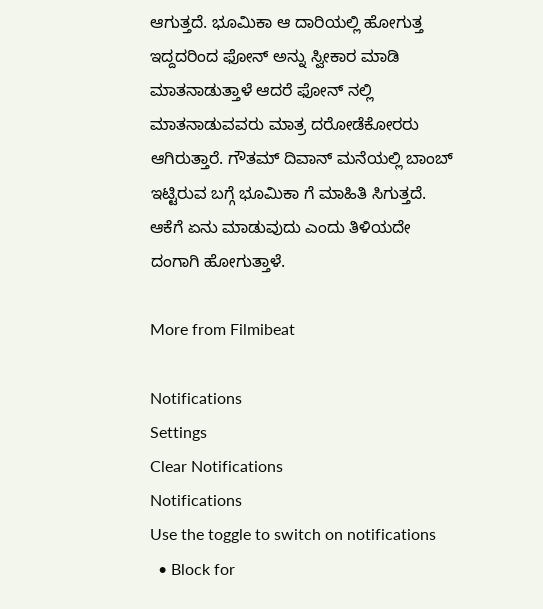ಆಗುತ್ತದೆ. ಭೂಮಿಕಾ ಆ ದಾರಿಯಲ್ಲಿ ಹೋಗುತ್ತ ಇದ್ದದರಿಂದ ಫೋನ್ ಅನ್ನು ಸ್ವೀಕಾರ ಮಾಡಿ ಮಾತನಾಡುತ್ತಾಳೆ ಆದರೆ ಫೋನ್ ನಲ್ಲಿ ಮಾತನಾಡುವವರು ಮಾತ್ರ ದರೋಡೆಕೋರರು ಆಗಿರುತ್ತಾರೆ. ಗೌತಮ್ ದಿವಾನ್ ಮನೆಯಲ್ಲಿ ಬಾಂಬ್ ಇಟ್ಟಿರುವ ಬಗ್ಗೆ ಭೂಮಿಕಾ ಗೆ ಮಾಹಿತಿ ಸಿಗುತ್ತದೆ. ಆಕೆಗೆ ಏನು ಮಾಡುವುದು ಎಂದು ತಿಳಿಯದೇ ದಂಗಾಗಿ ಹೋಗುತ್ತಾಳೆ.

More from Filmibeat

Notifications
Settings
Clear Notifications
Notifications
Use the toggle to switch on notifications
  • Block for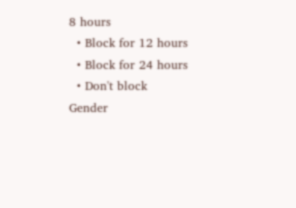8 hours
  • Block for 12 hours
  • Block for 24 hours
  • Don't block
Gender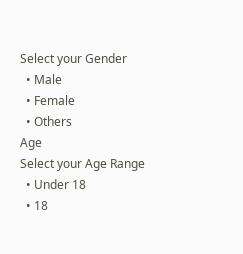Select your Gender
  • Male
  • Female
  • Others
Age
Select your Age Range
  • Under 18
  • 18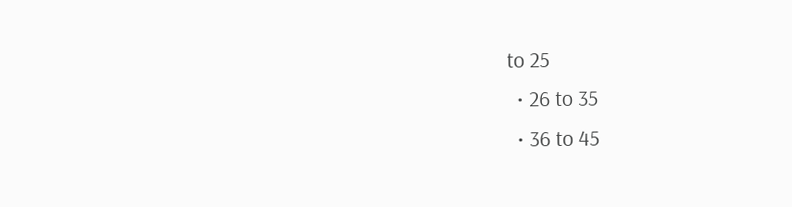to 25
  • 26 to 35
  • 36 to 45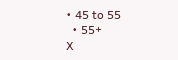• 45 to 55
  • 55+
X